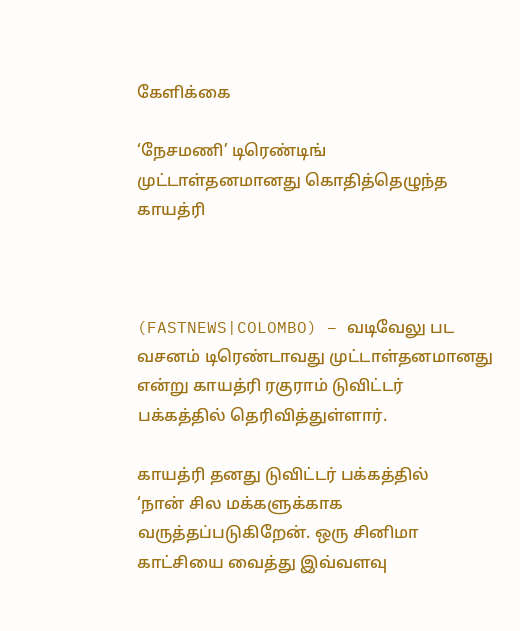கேளிக்கை

‘நேசமணி’ டிரெண்டிங் முட்டாள்தனமானது கொதித்தெழுந்த காயத்ரி



(FASTNEWS|COLOMBO) – வடிவேலு பட வசனம் டிரெண்டாவது முட்டாள்தனமானது என்று காயத்ரி ரகுராம் டுவிட்டர் பக்கத்தில் தெரிவித்துள்ளார்.

காயத்ரி தனது டுவிட்டர் பக்கத்தில்
‘நான் சில மக்களுக்காக வருத்தப்படுகிறேன். ஒரு சினிமா காட்சியை வைத்து இவ்வளவு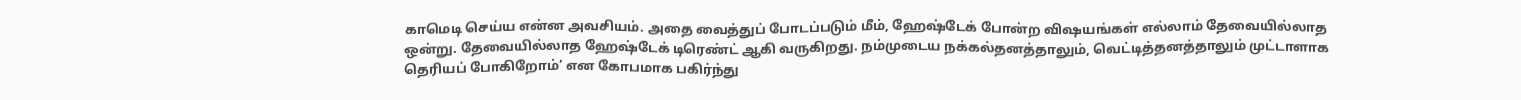காமெடி செய்ய என்ன அவசியம். அதை வைத்துப் போடப்படும் மீம், ஹேஷ்டேக் போன்ற வி‌ஷயங்கள் எல்லாம் தேவையில்லாத ஒன்று. தேவையில்லாத ஹேஷ்டேக் டிரெண்ட் ஆகி வருகிறது. நம்முடைய நக்கல்தனத்தாலும், வெட்டித்தனத்தாலும் முட்டாளாக தெரியப் போகிறோம்’ என கோபமாக பகிர்ந்து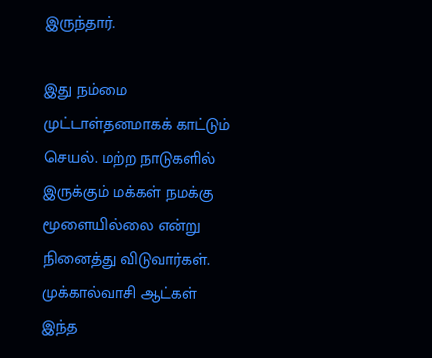இருந்தார்.

இது நம்மை முட்டாள்தனமாகக் காட்டும் செயல். மற்ற நாடுகளில் இருக்கும் மக்கள் நமக்கு மூளையில்லை என்று நினைத்து விடுவார்கள். முக்கால்வாசி ஆட்கள் இந்த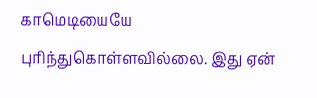காமெடியையே புரிந்துகொள்ளவில்லை. இது ஏன்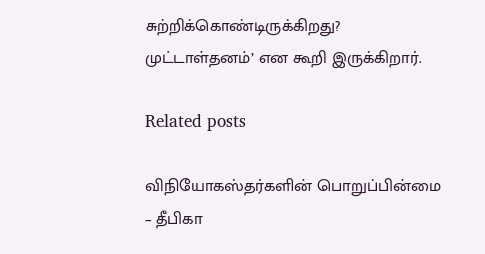சுற்றிக்கொண்டிருக்கிறது? முட்டாள்தனம்’ என கூறி இருக்கிறார்.

Related posts

விநியோகஸ்தர்களின் பொறுப்பின்மை – தீபிகா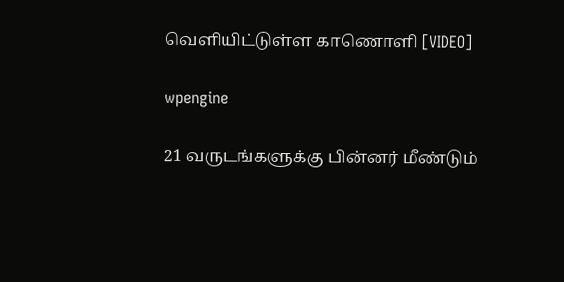வெளியிட்டுள்ள காணொளி [VIDEO]

wpengine

21 வருடங்களுக்கு பின்னர் மீண்டும்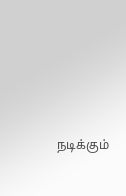நடிக்கும்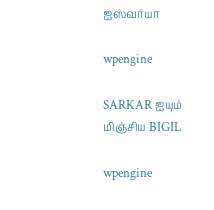ஐஸ்வர்யா

wpengine

SARKAR ஐயும் மிஞ்சிய BIGIL

wpengine